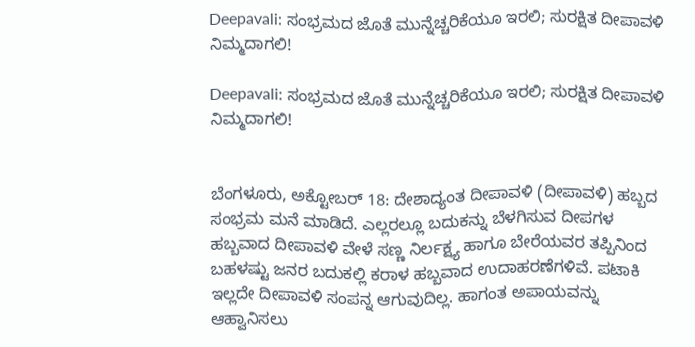Deepavali: ಸಂಭ್ರಮದ ಜೊತೆ ಮುನ್ನೆಚ್ಚರಿಕೆಯೂ ಇರಲಿ; ಸುರಕ್ಷಿತ ದೀಪಾವಳಿ ನಿಮ್ಮದಾಗಲಿ!

Deepavali: ಸಂಭ್ರಮದ ಜೊತೆ ಮುನ್ನೆಚ್ಚರಿಕೆಯೂ ಇರಲಿ; ಸುರಕ್ಷಿತ ದೀಪಾವಳಿ ನಿಮ್ಮದಾಗಲಿ!


ಬೆಂಗಳೂರು, ಅಕ್ಟೋಬರ್ 18: ದೇಶಾದ್ಯಂತ ದೀಪಾವಳಿ (ದೀಪಾವಳಿ) ಹಬ್ಬದ ಸಂಭ್ರಮ ಮನೆ ಮಾಡಿದೆ. ಎಲ್ಲರಲ್ಲೂ ಬದುಕನ್ನು ಬೆಳಗಿಸುವ ದೀಪಗಳ ಹಬ್ಬವಾದ ದೀಪಾವಳಿ ವೇಳೆ ಸಣ್ಣ ನಿರ್ಲಕ್ಷ್ಯ ಹಾಗೂ ಬೇರೆಯವರ ತಪ್ಪಿನಿಂದ ಬಹಳಷ್ಟು ಜನರ ಬದುಕಲ್ಲಿ ಕರಾಳ ಹಬ್ಬವಾದ ಉದಾಹರಣೆಗಳಿವೆ. ಪಟಾಕಿ ಇಲ್ಲದೇ ದೀಪಾವಳಿ ಸಂಪನ್ನ ಆಗುವುದಿಲ್ಲ. ಹಾಗಂತ ಅಪಾಯವನ್ನು ಆಹ್ವಾನಿಸಲು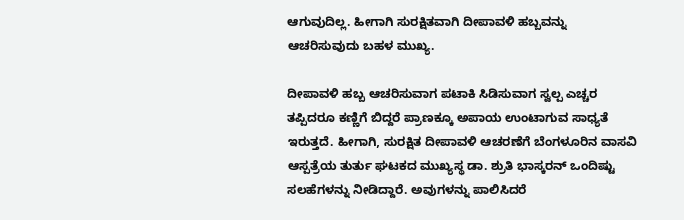ಆಗುವುದಿಲ್ಲ. ಹೀಗಾಗಿ ಸುರಕ್ಷಿತವಾಗಿ ದೀಪಾವಳಿ ಹಬ್ಬವನ್ನು ಆಚರಿಸುವುದು ಬಹಳ ಮುಖ್ಯ.

ದೀಪಾವಳಿ ಹಬ್ಬ ಆಚರಿಸುವಾಗ ಪಟಾಕಿ ಸಿಡಿಸುವಾಗ ಸ್ವಲ್ಪ ಎಚ್ಚರ ತಪ್ಪಿದರೂ ಕಣ್ಣಿಗೆ ಬಿದ್ದರೆ ಪ್ರಾಣಕ್ಕೂ ಅಪಾಯ ಉಂಟಾಗುವ ಸಾಧ್ಯತೆ ಇರುತ್ತದೆ. ಹೀಗಾಗಿ, ಸುರಕ್ಷಿತ ದೀಪಾವಳಿ ಆಚರಣೆಗೆ ಬೆಂಗಳೂರಿನ ವಾಸವಿ ಆಸ್ಪತ್ರೆಯ ತುರ್ತು ಘಟಕದ ಮುಖ್ಯಸ್ಥ ಡಾ. ಶ್ರುತಿ ಭಾಸ್ಕರನ್ ಒಂದಿಷ್ಟು ಸಲಹೆಗಳನ್ನು ನೀಡಿದ್ದಾರೆ. ಅವುಗಳನ್ನು ಪಾಲಿಸಿದರೆ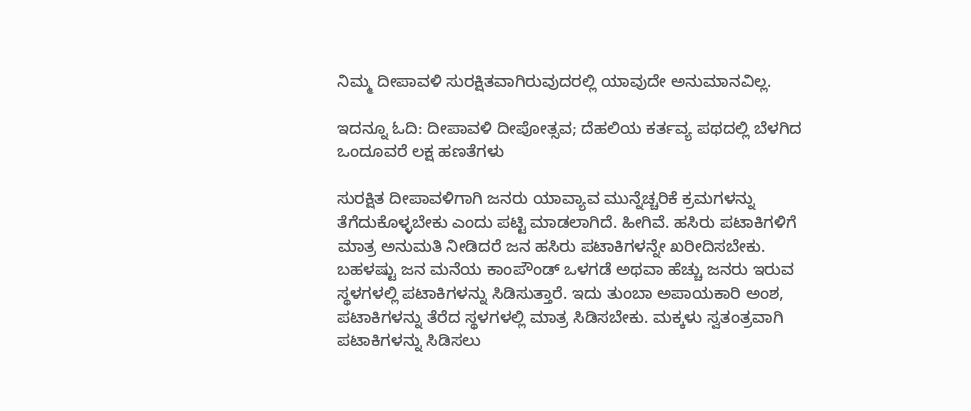ನಿಮ್ಮ ದೀಪಾವಳಿ ಸುರಕ್ಷಿತವಾಗಿರುವುದರಲ್ಲಿ ಯಾವುದೇ ಅನುಮಾನವಿಲ್ಲ.

ಇದನ್ನೂ ಓದಿ: ದೀಪಾವಳಿ ದೀಪೋತ್ಸವ; ದೆಹಲಿಯ ಕರ್ತವ್ಯ ಪಥದಲ್ಲಿ ಬೆಳಗಿದ ಒಂದೂವರೆ ಲಕ್ಷ ಹಣತೆಗಳು

ಸುರಕ್ಷಿತ ದೀಪಾವಳಿಗಾಗಿ ಜನರು ಯಾವ್ಯಾವ ಮುನ್ನೆಚ್ಚರಿಕೆ ಕ್ರಮಗಳನ್ನು ತೆಗೆದುಕೊಳ್ಳಬೇಕು ಎಂದು ಪಟ್ಟಿ ಮಾಡಲಾಗಿದೆ. ಹೀಗಿವೆ. ಹಸಿರು ಪಟಾಕಿಗಳಿಗೆ ಮಾತ್ರ ಅನುಮತಿ ನೀಡಿದರೆ ಜನ ಹಸಿರು ಪಟಾಕಿಗಳನ್ನೇ ಖರೀದಿಸಬೇಕು. ಬಹಳಷ್ಟು ಜನ ಮನೆಯ ಕಾಂಪೌಂಡ್ ಒಳಗಡೆ ಅಥವಾ ಹೆಚ್ಚು ಜನರು ಇರುವ ಸ್ಥಳಗಳಲ್ಲಿ ಪಟಾಕಿಗಳನ್ನು ಸಿಡಿಸುತ್ತಾರೆ. ಇದು ತುಂಬಾ ಅಪಾಯಕಾರಿ ಅಂಶ, ಪಟಾಕಿಗಳನ್ನು ತೆರೆದ ಸ್ಥಳಗಳಲ್ಲಿ ಮಾತ್ರ ಸಿಡಿಸಬೇಕು. ಮಕ್ಕಳು ಸ್ವತಂತ್ರವಾಗಿ ಪಟಾಕಿಗಳನ್ನು ಸಿಡಿಸಲು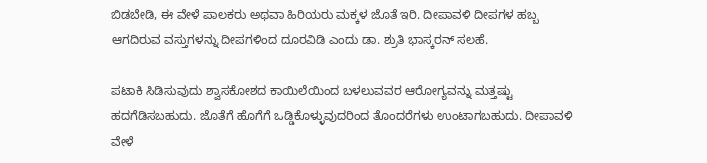ಬಿಡಬೇಡಿ, ಈ ವೇಳೆ ಪಾಲಕರು ಅಥವಾ ಹಿರಿಯರು ಮಕ್ಕಳ ಜೊತೆ ಇರಿ. ದೀಪಾವಳಿ ದೀಪಗಳ ಹಬ್ಬ ಆಗದಿರುವ ವಸ್ತುಗಳನ್ನು ದೀಪಗಳಿಂದ ದೂರವಿಡಿ ಎಂದು ಡಾ. ಶ್ರುತಿ ಭಾಸ್ಕರನ್ ಸಲಹೆ.

ಪಟಾಕಿ ಸಿಡಿಸುವುದು ಶ್ವಾಸಕೋಶದ ಕಾಯಿಲೆಯಿಂದ ಬಳಲುವವರ ಆರೋಗ್ಯವನ್ನು ಮತ್ತಷ್ಟು ಹದಗೆಡಿಸಬಹುದು. ಜೊತೆಗೆ ಹೊಗೆಗೆ ಒಡ್ಡಿಕೊಳ್ಳುವುದರಿಂದ ತೊಂದರೆಗಳು ಉಂಟಾಗಬಹುದು. ದೀಪಾವಳಿ ವೇಳೆ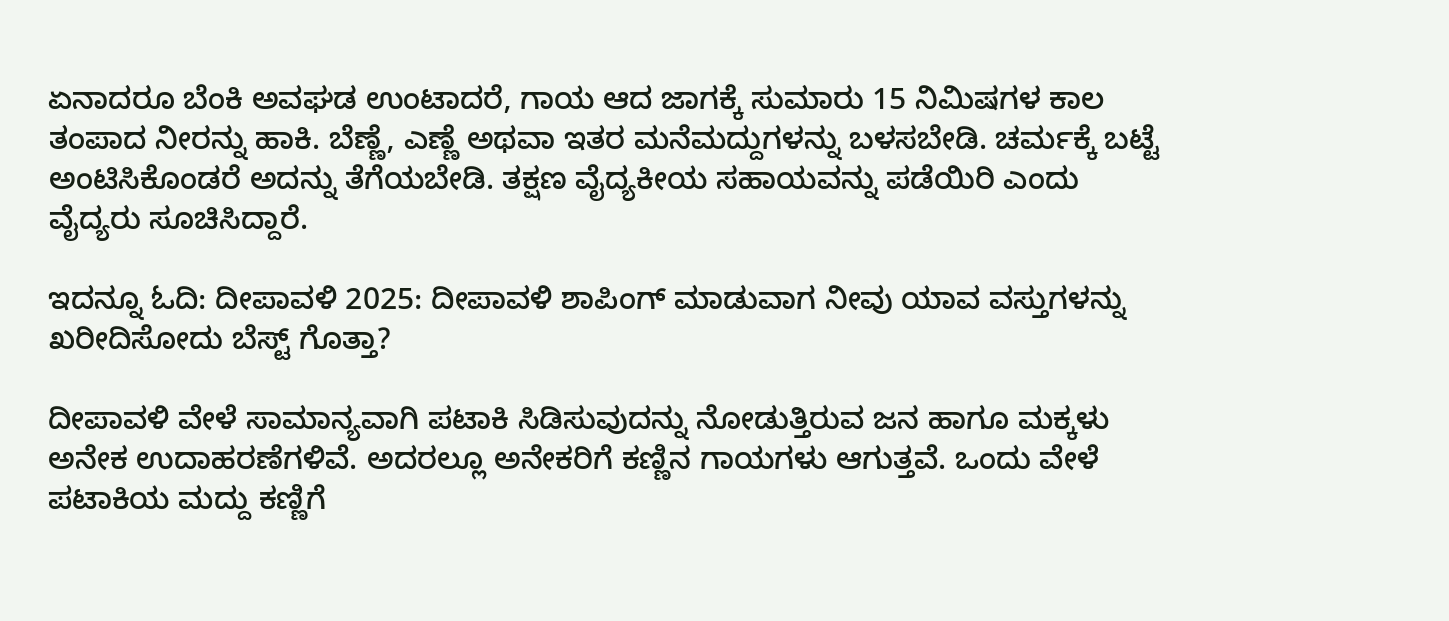ಏನಾದರೂ ಬೆಂಕಿ ಅವಘಡ ಉಂಟಾದರೆ, ಗಾಯ ಆದ ಜಾಗಕ್ಕೆ ಸುಮಾರು 15 ನಿಮಿಷಗಳ ಕಾಲ ತಂಪಾದ ನೀರನ್ನು ಹಾಕಿ. ಬೆಣ್ಣೆ, ಎಣ್ಣೆ ಅಥವಾ ಇತರ ಮನೆಮದ್ದುಗಳನ್ನು ಬಳಸಬೇಡಿ. ಚರ್ಮಕ್ಕೆ ಬಟ್ಟೆ ಅಂಟಿಸಿಕೊಂಡರೆ ಅದನ್ನು ತೆಗೆಯಬೇಡಿ. ತಕ್ಷಣ ವೈದ್ಯಕೀಯ ಸಹಾಯವನ್ನು ಪಡೆಯಿರಿ ಎಂದು ವೈದ್ಯರು ಸೂಚಿಸಿದ್ದಾರೆ.

ಇದನ್ನೂ ಓದಿ: ದೀಪಾವಳಿ 2025: ದೀಪಾವಳಿ ಶಾಪಿಂಗ್ ಮಾಡುವಾಗ ನೀವು ಯಾವ ವಸ್ತುಗಳನ್ನು ಖರೀದಿಸೋದು ಬೆಸ್ಟ್ ಗೊತ್ತಾ?

ದೀಪಾವಳಿ ವೇಳೆ ಸಾಮಾನ್ಯವಾಗಿ ಪಟಾಕಿ ಸಿಡಿಸುವುದನ್ನು ನೋಡುತ್ತಿರುವ ಜನ ಹಾಗೂ ಮಕ್ಕಳು ಅನೇಕ ಉದಾಹರಣೆಗಳಿವೆ. ಅದರಲ್ಲೂ ಅನೇಕರಿಗೆ ಕಣ್ಣಿನ ಗಾಯಗಳು ಆಗುತ್ತವೆ. ಒಂದು ವೇಳೆ ಪಟಾಕಿಯ ಮದ್ದು ಕಣ್ಣಿಗೆ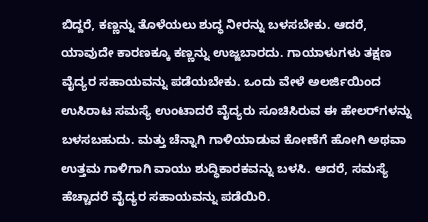ಬಿದ್ದರೆ, ಕಣ್ಣನ್ನು ತೊಳೆಯಲು ಶುದ್ಧ ನೀರನ್ನು ಬಳಸಬೇಕು. ಆದರೆ, ಯಾವುದೇ ಕಾರಣಕ್ಕೂ ಕಣ್ಣನ್ನು ಉಜ್ಜಬಾರದು. ಗಾಯಾಳುಗಳು ತಕ್ಷಣ ವೈದ್ಯರ ಸಹಾಯವನ್ನು ಪಡೆಯಬೇಕು. ಒಂದು ವೇಳೆ ಅಲರ್ಜಿಯಿಂದ ಉಸಿರಾಟ ಸಮಸ್ಯೆ ಉಂಟಾದರೆ ವೈದ್ಯರು ಸೂಚಿಸಿರುವ ಈ ಹೇಲರ್‌ಗಳನ್ನು ಬಳಸಬಹುದು. ಮತ್ತು ಚೆನ್ನಾಗಿ ಗಾಳಿಯಾಡುವ ಕೋಣೆಗೆ ಹೋಗಿ ಅಥವಾ ಉತ್ತಮ ಗಾಳಿಗಾಗಿ ವಾಯು ಶುದ್ಧಿಕಾರಕವನ್ನು ಬಳಸಿ. ಆದರೆ, ಸಮಸ್ಯೆ ಹೆಚ್ಚಾದರೆ ವೈದ್ಯರ ಸಹಾಯವನ್ನು ಪಡೆಯಿರಿ.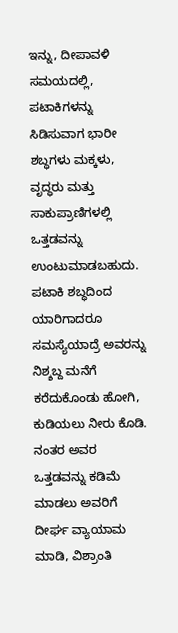ಇನ್ನು, ದೀಪಾವಳಿ ಸಮಯದಲ್ಲಿ, ಪಟಾಕಿಗಳನ್ನು ಸಿಡಿಸುವಾಗ ಭಾರೀ ಶಬ್ಧಗಳು ಮಕ್ಕಳು, ವೃದ್ಧರು ಮತ್ತು ಸಾಕುಪ್ರಾಣಿಗಳಲ್ಲಿ ಒತ್ತಡವನ್ನು ಉಂಟುಮಾಡಬಹುದು. ಪಟಾಕಿ ಶಬ್ಧದಿಂದ ಯಾರಿಗಾದರೂ ಸಮಸ್ಯೆಯಾದ್ರೆ ಅವರನ್ನು ನಿಶ್ಶಬ್ದ ಮನೆಗೆ ಕರೆದುಕೊಂಡು ಹೋಗಿ, ಕುಡಿಯಲು ನೀರು ಕೊಡಿ. ನಂತರ ಅವರ ಒತ್ತಡವನ್ನು ಕಡಿಮೆ ಮಾಡಲು ಅವರಿಗೆ ದೀರ್ಘ ವ್ಯಾಯಾಮ ಮಾಡಿ, ವಿಶ್ರಾಂತಿ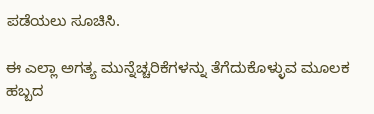ಪಡೆಯಲು ಸೂಚಿಸಿ.

ಈ ಎಲ್ಲಾ ಅಗತ್ಯ ಮುನ್ನೆಚ್ಚರಿಕೆಗಳನ್ನು ತೆಗೆದುಕೊಳ್ಳುವ ಮೂಲಕ ಹಬ್ಬದ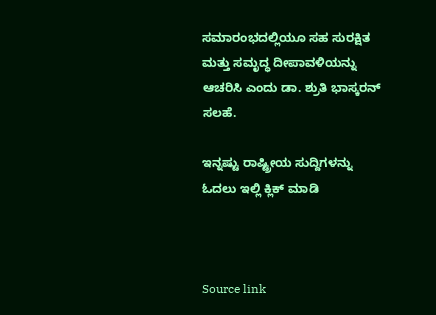ಸಮಾರಂಭದಲ್ಲಿಯೂ ಸಹ ಸುರಕ್ಷಿತ ಮತ್ತು ಸಮೃದ್ಧ ದೀಪಾವಳಿಯನ್ನು ಆಚರಿಸಿ ಎಂದು ಡಾ. ಶ್ರುತಿ ಭಾಸ್ಕರನ್ ಸಲಹೆ.

ಇನ್ನಷ್ಟು ರಾಷ್ಟ್ರೀಯ ಸುದ್ದಿಗಳನ್ನು ಓದಲು ಇಲ್ಲಿ ಕ್ಲಿಕ್ ಮಾಡಿ



Source link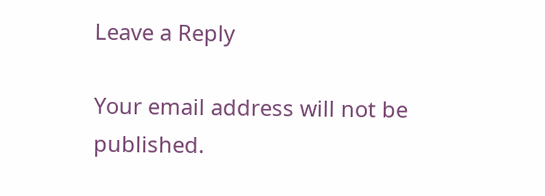Leave a Reply

Your email address will not be published.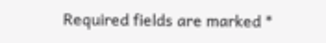Required fields are marked *